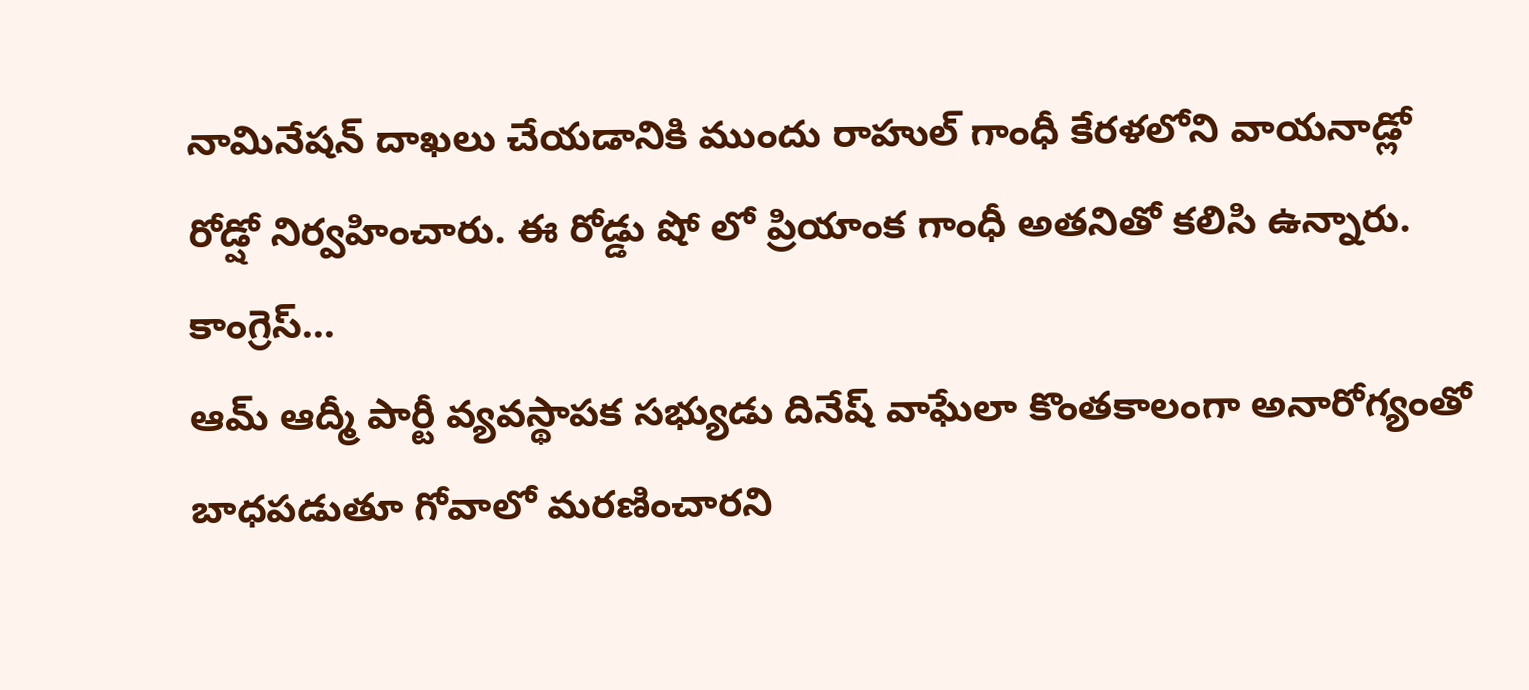నామినేషన్ దాఖలు చేయడానికి ముందు రాహుల్ గాంధీ కేరళలోని వాయనాడ్లో రోడ్షో నిర్వహించారు. ఈ రోడ్డు షో లో ప్రియాంక గాంధీ అతనితో కలిసి ఉన్నారు. కాంగ్రెస్...
ఆమ్ ఆద్మీ పార్టీ వ్యవస్థాపక సభ్యుడు దినేష్ వాఘేలా కొంతకాలంగా అనారోగ్యంతో బాధపడుతూ గోవాలో మరణించారని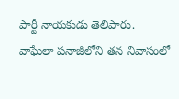పార్టీ నాయకుడు తెలిపారు. వాఘేలా పనాజీలోని తన నివాసంలో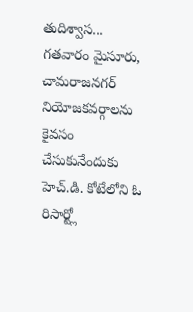తుదిశ్వాస...
గతవారం మైసూరు, చామరాజనగర్ నియోజకవర్గాలను కైవసం చేసుకునేందుకు హెచ్.డి. కోటేలోని ఓ రిసార్ట్లో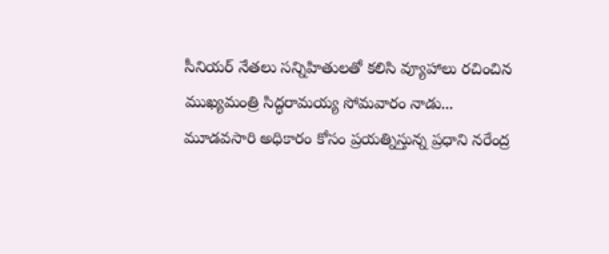సీనియర్ నేతలు సన్నిహితులతో కలిసి వ్యూహాలు రచించిన ముఖ్యమంత్రి సిద్ధరామయ్య సోమవారం నాడు...
మూడవసారి అధికారం కోసం ప్రయత్నిస్తున్న ప్రధాని నరేంద్ర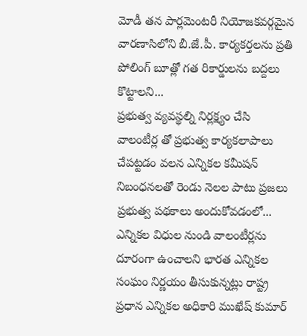మోడీ తన పార్లమెంటరీ నియోజకవర్గమైన వారణాసిలోని బీ.జే.పీ. కార్యకర్తలను ప్రతి పోలింగ్ బూత్లో గత రికార్డులను బద్దలు కొట్టాలని...
ప్రభుత్వ వ్యవస్థల్ని నిర్లక్ష్యం చేసి వాలంటీర్ల తో ప్రభుత్వ కార్యకలాపాలు చేపట్టడం వలన ఎన్నికల కమీషన్ నిబంధనలతో రెండు నెలల పాటు ప్రజలు ప్రభుత్వ పథకాలు అందుకోవడంలో...
ఎన్నికల విధుల నుండి వాలంటీర్లను దూరంగా ఉంచాలని భారత ఎన్నికల సంఘం నిర్ణయం తీసుకున్నట్లు రాష్ట్ర ప్రధాన ఎన్నికల అధికారి ముఖేష్ కుమార్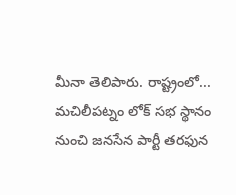మీనా తెలిపారు. రాష్ట్రంలో...
మచిలీపట్నం లోక్ సభ స్థానం నుంచి జనసేన పార్టీ తరఫున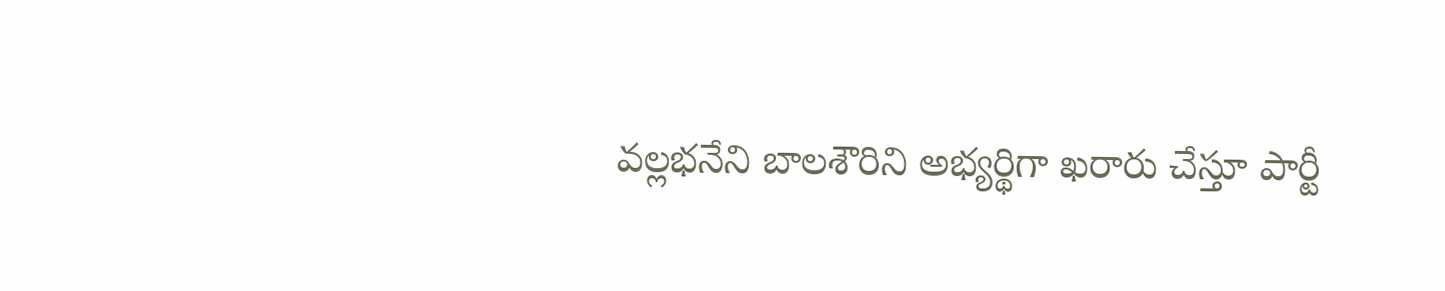వల్లభనేని బాలశౌరిని అభ్యర్థిగా ఖరారు చేస్తూ పార్టీ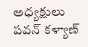అధ్యక్షులు పవన్ కళ్యాణ్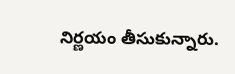నిర్ణయం తీసుకున్నారు.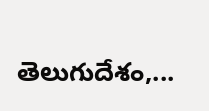తెలుగుదేశం,...